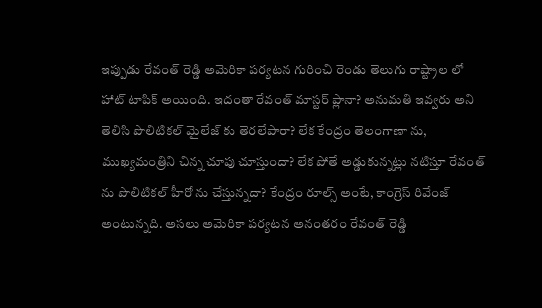ఇప్పుడు రేవంత్ రెడ్డి అమెరికా పర్యటన గురించి రెండు తెలుగు రాష్ట్రాల లో హాట్ టాపిక్ అయింది. ఇదంతా రేవంత్ మాస్టర్ ప్లానా? అనుమతి ఇవ్వరు అని తెలిసి పొలిటికల్ మైలేజ్ కు తెరలేపారా? లేక కేంద్రం తెలంగాణా ను, ముఖ్యమంత్రిని చిన్న చూపు చూస్తుందా? లేక పోతే అడ్డుకున్నట్లు నటిస్తూ రేవంత్ ను పొలిటికల్ హీరో ను చేస్తున్నదా? కేంద్రం రూల్స్ అంటే, కాంగ్రెస్ రివేంజ్ అంటున్నది. అసలు అమెరికా పర్యటన అనంతరం రేవంత్ రెడ్డి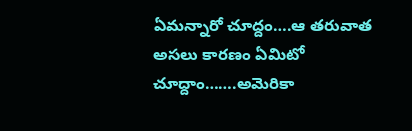ఏమన్నారో చూద్దం….ఆ తరువాత అసలు కారణం ఏమిటో చూద్దాం…….అమెరికా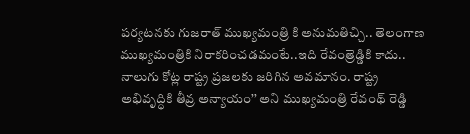పర్యటనకు గుజరాత్ ముఖ్యమంత్రి కి అనుమతిచ్చి.. తెలంగాణ ముఖ్యమంత్రికి నిరాకరించడమంటే..ఇది రేవంత్రెడ్డికి కాదు.. నాలుగు కోట్ల రాష్ట్ర ప్రజలకు జరిగిన అవమానం. రాష్ట్ర అభివృద్ధికి తీవ్ర అన్యాయం’’ అని ముఖ్యమంత్రి రేవంథ్ రెడ్డి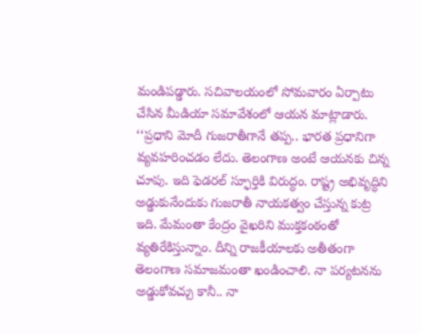మండిపడ్డారు. సచివాలయంలో సోమవారం ఏర్పాటు చేసిన మీడియా సమావేశంలో ఆయన మాట్లాడారు. ‘‘ప్రధాని మోదీ గుజరాతీగానే తప్ప.. భారత ప్రధానిగా వ్యవహరించడం లేదు. తెలంగాణ అంటే ఆయనకు చిన్న చూపు. ఇది ఫెడరల్ స్ఫూర్తికి విరుద్ధం. రాష్ట్ర అభివృద్ధిని అడ్డుకునేందుకు గుజరాతీ నాయకత్వం చేస్తున్న కుట్ర ఇది. మేమంతా కేంద్రం వైఖరిని ముక్తకంఠంతో వ్యతిరేకిస్తున్నాం. దీన్ని రాజకీయాలకు అతీతంగా తెలంగాణ సమాజమంతా ఖండించాలి. నా పర్యటనను అడ్డుకోవచ్చు కానీ.. నా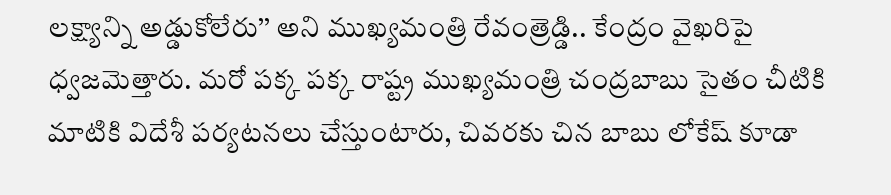లక్ష్యాన్ని అడ్డుకోలేరు’’ అని ముఖ్యమంత్రి రేవంత్రెడ్డి.. కేంద్రం వైఖరిపై ధ్వజమెత్తారు. మరో పక్క పక్క రాష్ట్ర ముఖ్యమంత్రి చంద్రబాబు సైతం చీటికి మాటికి విదేశీ పర్యటనలు చేస్తుంటారు, చివరకు చిన బాబు లోకేష్ కూడా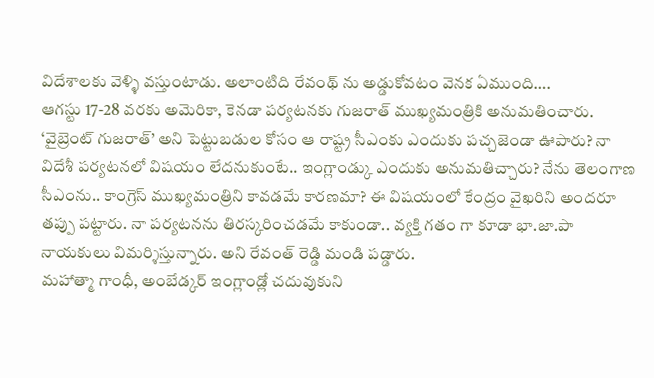విదేశాలకు వెళ్ళి వస్తుంటాడు. అలాంటిది రేవంథ్ ను అడ్డుకోవటం వెనక ఏముంది….
ఆగస్టు 17-28 వరకు అమెరికా, కెనడా పర్యటనకు గుజరాత్ ముఖ్యమంత్రికి అనుమతించారు. ‘వైబ్రెంట్ గుజరాత్’ అని పెట్టుబడుల కోసం ఆ రాష్ట్ర సీఎంకు ఎందుకు పచ్చజెండా ఊపారు? నా విదేశీ పర్యటనలో విషయం లేదనుకుంటే.. ఇంగ్లాండ్కు ఎందుకు అనుమతిచ్చారు? నేను తెలంగాణ సీఎంను.. కాంగ్రెస్ ముఖ్యమంత్రిని కావడమే కారణమా? ఈ విషయంలో కేంద్రం వైఖరిని అందరూ తప్పు పట్టారు. నా పర్యటనను తిరస్కరించడమే కాకుండా.. వ్యక్తి గతం గా కూడా భా.జా.పా నాయకులు విమర్శిస్తున్నారు. అని రేవంత్ రెడ్డి మండి పడ్డారు.
మహాత్మా గాంధీ, అంబేడ్కర్ ఇంగ్లాండ్లో చదువుకుని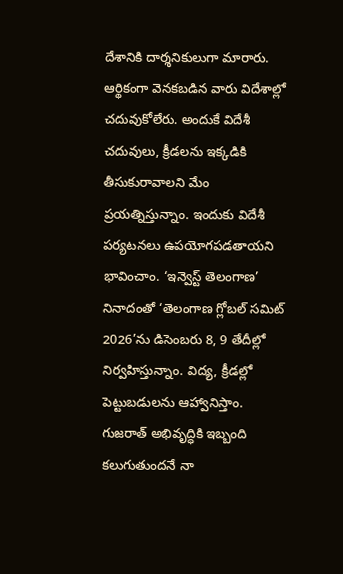దేశానికి దార్శనికులుగా మారారు. ఆర్థికంగా వెనకబడిన వారు విదేశాల్లో చదువుకోలేరు. అందుకే విదేశీ చదువులు, క్రీడలను ఇక్కడికి తీసుకురావాలని మేం ప్రయత్నిస్తున్నాం. ఇందుకు విదేశీ పర్యటనలు ఉపయోగపడతాయని భావించాం. ‘ఇన్వెస్ట్ తెలంగాణ’ నినాదంతో ‘తెలంగాణ గ్లోబల్ సమిట్ 2026’ను డిసెంబరు 8, 9 తేదీల్లో నిర్వహిస్తున్నాం. విద్య, క్రీడల్లో పెట్టుబడులను ఆహ్వానిస్తాం. గుజరాత్ అభివృద్ధికి ఇబ్బంది కలుగుతుందనే నా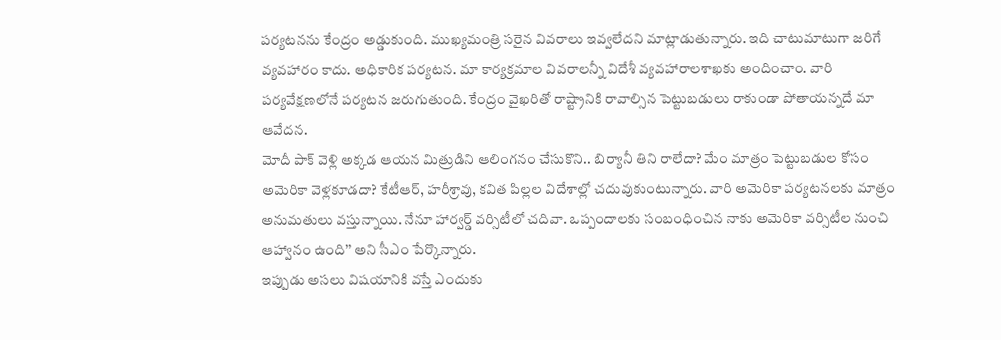పర్యటనను కేంద్రం అడ్డుకుంది. ముఖ్యమంత్రి సరైన వివరాలు ఇవ్వలేదని మాట్లాడుతున్నారు. ఇది చాటుమాటుగా జరిగే వ్యవహారం కాదు. అధికారిక పర్యటన. మా కార్యక్రమాల వివరాలన్నీ విదేశీ వ్యవహారాలశాఖకు అందించాం. వారి పర్యవేక్షణలోనే పర్యటన జరుగుతుంది. కేంద్రం వైఖరితో రాష్ట్రానికి రావాల్సిన పెట్టుబడులు రాకుండా పోతాయన్నదే మా ఆవేదన.
మోదీ పాక్ వెళ్లి అక్కడ ఆయన మిత్రుడిని ఆలింగనం చేసుకొని.. బిర్యానీ తిని రాలేదా? మేం మాత్రం పెట్టుబడుల కోసం అమెరికా వెళ్లకూడదా? కేటీఆర్, హరీశ్రావు, కవిత పిల్లల విదేశాల్లో చదువుకుంటున్నారు. వారి అమెరికా పర్యటనలకు మాత్రం అనుమతులు వస్తున్నాయి. నేనూ హార్వర్డ్ వర్సిటీలో చదివా. ఒప్పందాలకు సంబంధించిన నాకు అమెరికా వర్సిటీల నుంచి ఆహ్వానం ఉంది’’ అని సీఎం పేర్కొన్నారు.
ఇప్పుడు అసలు విషయానికి వస్తే ఎందుకు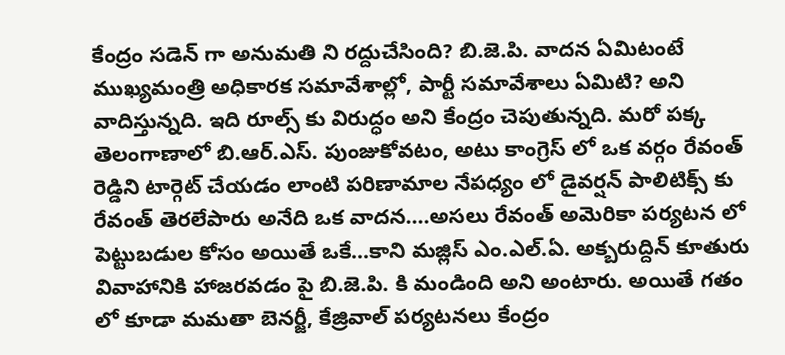కేంద్రం సడెన్ గా అనుమతి ని రద్దుచేసింది? బి.జె.పి. వాదన ఏమిటంటే ముఖ్యమంత్రి అధికారక సమావేశాల్లో, పార్టీ సమావేశాలు ఏమిటి? అని వాదిస్తున్నది. ఇది రూల్స్ కు విరుద్ధం అని కేంద్రం చెపుతున్నది. మరో పక్క తెలంగాణాలో బి.ఆర్.ఎస్. పుంజుకోవటం, అటు కాంగ్రెస్ లో ఒక వర్గం రేవంత్ రెడ్డిని టార్గెట్ చేయడం లాంటి పరిణామాల నేపధ్యం లో డైవర్షన్ పాలిటిక్స్ కు రేవంత్ తెరలేపారు అనేది ఒక వాదన….అసలు రేవంత్ అమెరికా పర్యటన లో పెట్టుబడుల కోసం అయితే ఒకే…కాని మజ్లిస్ ఎం.ఎల్.ఏ. అక్బరుద్దిన్ కూతురు వివాహానికి హాజరవడం పై బి.జె.పి. కి మండింది అని అంటారు. అయితే గతం లో కూడా మమతా బెనర్జీ, కేజ్రివాల్ పర్యటనలు కేంద్రం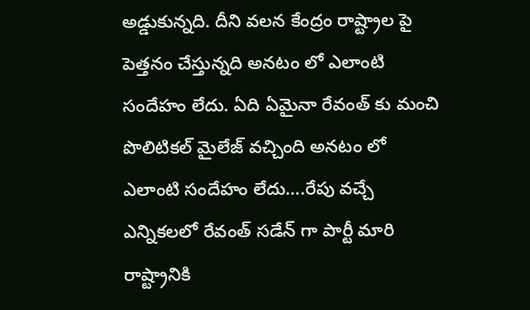అడ్డుకున్నది. దీని వలన కేంద్రం రాష్ట్రాల పై పెత్తనం చేస్తున్నది అనటం లో ఎలాంటి సందేహం లేదు. ఏది ఏమైనా రేవంత్ కు మంచి పొలిటికల్ మైలేజ్ వచ్చింది అనటం లో ఎలాంటి సందేహం లేదు….రేపు వచ్చే ఎన్నికలలో రేవంత్ సడేన్ గా పార్టీ మారి రాష్ట్రానికి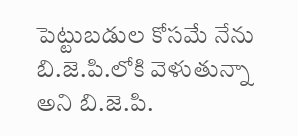పెట్టుబడుల కోసమే నేను బి.జె.పి.లోకి వెళుతున్నా అని బి.జె.పి.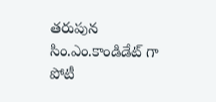తరుపున సిం.ఎం.కాండిడేట్ గా పోటీ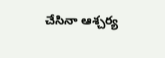చేసినా ఆశ్చర్య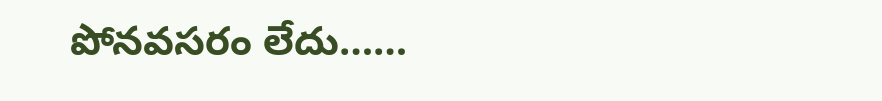పోనవసరం లేదు……